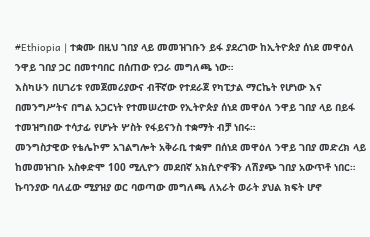#Ethiopia | ተቋሙ በዚህ ገበያ ላይ መመዝገቡን ይፋ ያደረገው ከኢትዮጵያ ሰነደ መዋዕለ ንዋይ ገበያ ጋር በመተባበር በሰጠው የጋራ መግለጫ ነው።
እስካሁን በሀገሪቱ የመጀመሪያውና ብቸኛው የተደራጀ የካፒታል ማርኬት የሆነው እና በመንግሥትና በግል አጋርነት የተመሠረተው የኢትዮጵያ ሰነደ መዋዕለ ንዋይ ገበያ ላይ በይፋ ተመዝግበው ተሳታፊ የሆኑት ሦስት የፋይናንስ ተቋማት ብቻ ነበሩ።
መንግስታዊው የቴሌኮም አገልግሎት አቅራቢ ተቋም በሰነደ መዋዕለ ንዋይ ገበያ መድረክ ላይ ከመመዝገቡ አስቀድሞ 100 ሚሊዮን መደበኛ አክሲዮኖቹን ለሽያጭ ገበያ አውጥቶ ነበር።
ኩባንያው ባለፈው ሚያዝያ ወር ባወጣው መግለጫ ለአራት ወራት ያህል ክፍት ሆኖ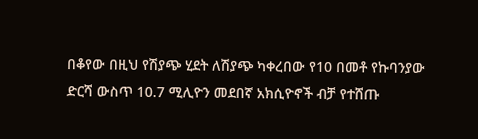በቆየው በዚህ የሽያጭ ሂደት ለሽያጭ ካቀረበው የ10 በመቶ የኩባንያው ድርሻ ውስጥ 10.7 ሚሊዮን መደበኛ አክሲዮኖች ብቻ የተሸጡ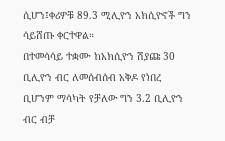ሲሆን፤ቀሪዎቹ 89.3 ሚሊዮን አክሲዮኖች ግን ሳይሸጡ ቀርተዋል።
በተመሳሳይ ተቋሙ ከአክሲዮን ሽያጩ 30 ቢሊዮን ብር ለመሰብሰብ አቅዶ የነበረ ቢሆንም ማሳካት የቻለው ግን 3.2 ቢሊዮን ብር ብቻ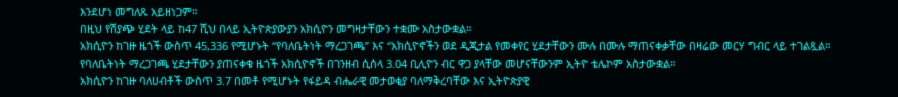እንደሆነ መግለጹ አይዘነጋም።
በዚህ የሽያጭ ሂደት ላይ ከ47 ሺህ በላይ ኢትዮጵያውያን አክሲዮን መግዛታቸውን ተቋሙ አስታውቋል።
አክሲዮን ከገዙ ዜጎች ውስጥ 45,336 የሚሆኑት “የባለቤትነት ማረጋገጫ” እና “አክሲዮኖችን ወደ ዲጂታል የመቀየር ሂደታቸውን ሙሉ በሙሉ ማጠናቀቃቸው በዛሬው መርሃ ግብር ላይ ተገልጿል።
የባለቤትነት ማረጋገጫ ሂደታቸውን ያጠናቀቁ ዜጎች አክሲዮኖች በገንዘብ ሲሰላ 3.04 ቢሊዮን ብር ዋጋ ያላቸው መሆናቸውንም ኢትዮ ቴሌኮም አስታውቋል።
አክሲዮን ከገዙ ባለሀብቶች ውስጥ 3.7 በመቶ የሚሆኑት የፋይዳ ብሔራዊ መታወቂያ ባለማቅረባቸው እና ኢትዮጵያዊ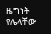ዜግነት የሌላቸው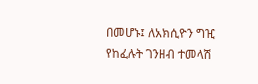በመሆኑ፤ ለአክሲዮን ግዢ የከፈሉት ገንዘብ ተመላሽ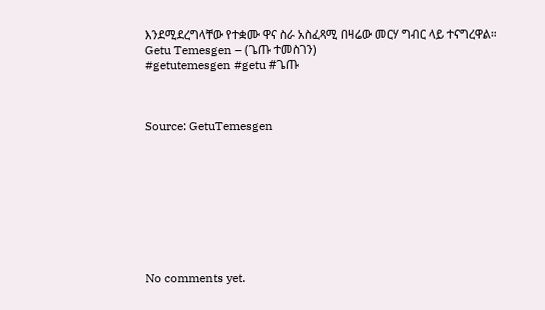እንደሚደረግላቸው የተቋሙ ዋና ስራ አስፈጻሚ በዛሬው መርሃ ግብር ላይ ተናግረዋል።
Getu Temesgen – (ጌጡ ተመስገን)
#getutemesgen #getu #ጌጡ



Source: GetuTemesgen









No comments yet.